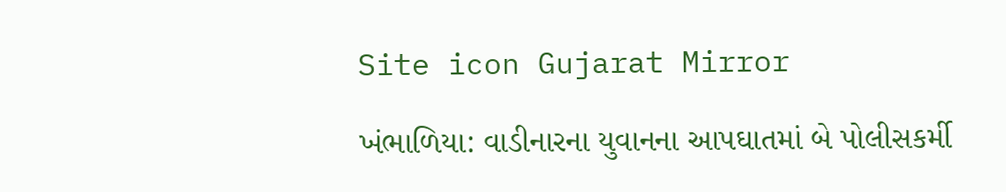Site icon Gujarat Mirror

ખંભાળિયા: વાડીનારના યુવાનના આપઘાતમાં બે પોલીસકર્મી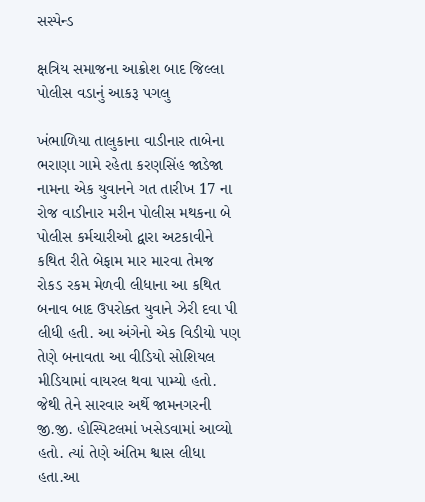સસ્પેન્ડ

ક્ષત્રિય સમાજના આક્રોશ બાદ જિલ્લા પોલીસ વડાનું આકરૂ પગલુ

ખંભાળિયા તાલુકાના વાડીનાર તાબેના ભરાણા ગામે રહેતા કરણસિંહ જાડેજા નામના એક યુવાનને ગત તારીખ 17 ના રોજ વાડીનાર મરીન પોલીસ મથકના બે પોલીસ કર્મચારીઓ દ્વારા અટકાવીને કથિત રીતે બેફામ માર મારવા તેમજ રોકડ રકમ મેળવી લીધાના આ કથિત બનાવ બાદ ઉપરોક્ત યુવાને ઝેરી દવા પી લીધી હતી. આ અંગેનો એક વિડીયો પણ તેણે બનાવતા આ વીડિયો સોશિયલ મીડિયામાં વાયરલ થવા પામ્યો હતો. જેથી તેને સારવાર અર્થે જામનગરની જી.જી. હોસ્પિટલમાં ખસેડવામાં આવ્યો હતો. ત્યાં તેણે અંતિમ શ્વાસ લીધા હતા.આ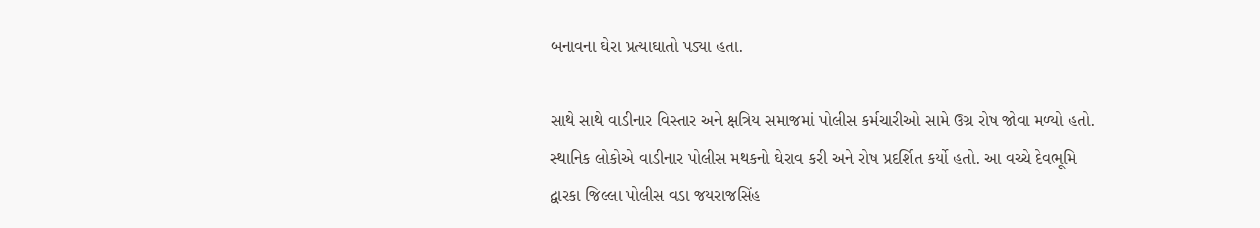બનાવના ઘેરા પ્રત્યાઘાતો પડ્યા હતા.

સાથે સાથે વાડીનાર વિસ્તાર અને ક્ષત્રિય સમાજમાં પોલીસ કર્મચારીઓ સામે ઉગ્ર રોષ જોવા મળ્યો હતો. સ્થાનિક લોકોએ વાડીનાર પોલીસ મથકનો ઘેરાવ કરી અને રોષ પ્રદર્શિત કર્યો હતો. આ વચ્ચે દેવભૂમિ દ્વારકા જિલ્લા પોલીસ વડા જયરાજસિંહ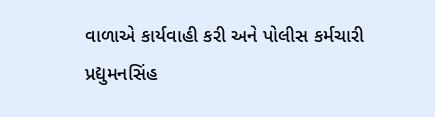વાળાએ કાર્યવાહી કરી અને પોલીસ કર્મચારી પ્રદ્યુમનસિંહ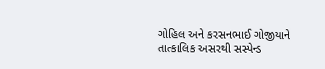ગોહિલ અને કરસનભાઈ ગોજીયાને તાત્કાલિક અસરથી સસ્પેન્ડ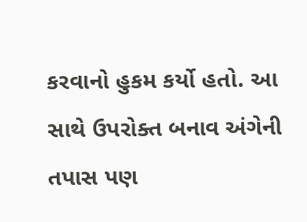કરવાનો હુકમ કર્યો હતો. આ સાથે ઉપરોક્ત બનાવ અંગેની તપાસ પણ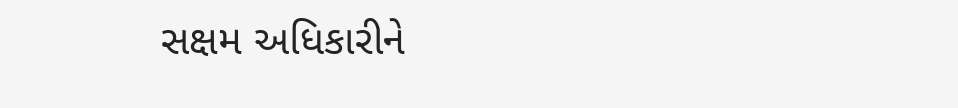સક્ષમ અધિકારીને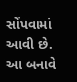સોંપવામાં આવી છે. આ બનાવે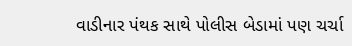વાડીનાર પંથક સાથે પોલીસ બેડામાં પણ ચર્ચા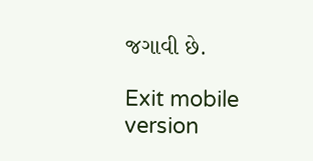જગાવી છે.

Exit mobile version